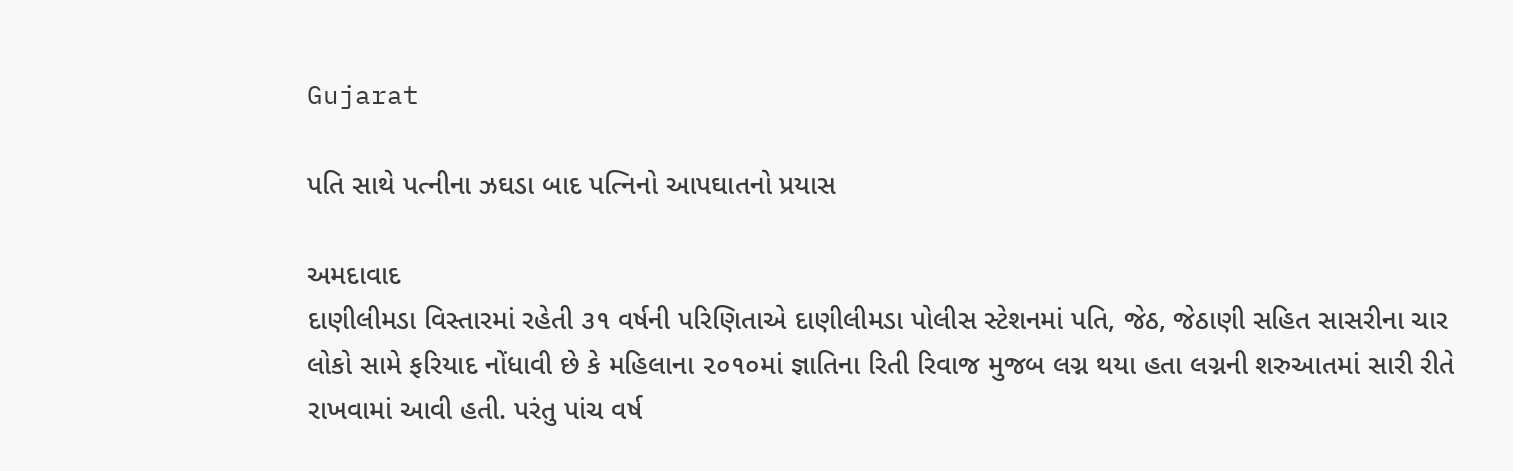Gujarat

પતિ સાથે પત્નીના ઝઘડા બાદ પત્નિનો આપઘાતનો પ્રયાસ

અમદાવાદ
દાણીલીમડા વિસ્તારમાં રહેતી ૩૧ વર્ષની પરિણિતાએ દાણીલીમડા પોલીસ સ્ટેશનમાં પતિ, જેઠ, જેઠાણી સહિત સાસરીના ચાર લોકો સામે ફરિયાદ નોંધાવી છે કે મહિલાના ૨૦૧૦માં જ્ઞાતિના રિતી રિવાજ મુજબ લગ્ન થયા હતા લગ્નની શરુઆતમાં સારી રીતે રાખવામાં આવી હતી. પરંતુ પાંચ વર્ષ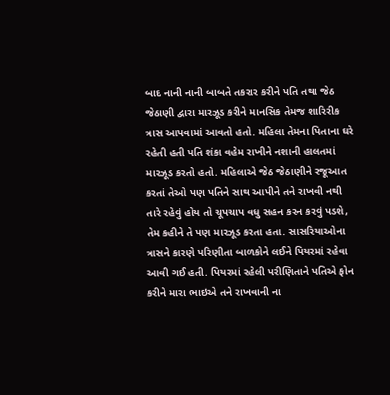બાદ નાની નાની બાબતે તકરાર કરીને પતિ તથા જેઠ જેઠાણી દ્વારા મારઝૂડ કરીને માનસિક તેમજ શારિરીક ત્રાસ આપવામાં આવતો હતો. મહિલા તેમના પિતાના ઘરે રહેતી હતી પતિ શંકા વહેમ રાખીને નશાની હાલતમાં મારઝૂડ કરતો હતો. મહિલાએ જેઠ જેઠાણીને રજૂઆત કરતાં તેઓ પણ પતિને સાથ આપીને તને રાખવી નથી તારે રહેવું હોય તો ચૂપચાપ વધુ સહન કરન કરવું પડશે, તેમ કહીને તે પણ મારઝૂડ કરતા હતા. સાસરિયાઓના ત્રાસને કારણે પરિણીતા બાળકોને લઈને પિયરમાં રહેવા આવી ગઈ હતી. પિયરમાં રહેલી પરીણિતાને પતિએ ફોન કરીને મારા ભાઇએ તને રાખવાની ના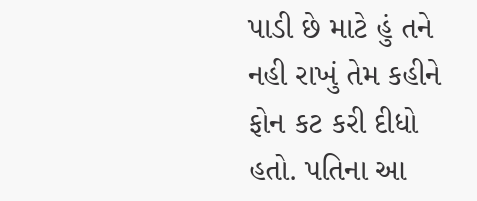પાડી છે માટે હું તને નહી રાખું તેમ કહીને ફોન કટ કરી દીધો હતો. પતિના આ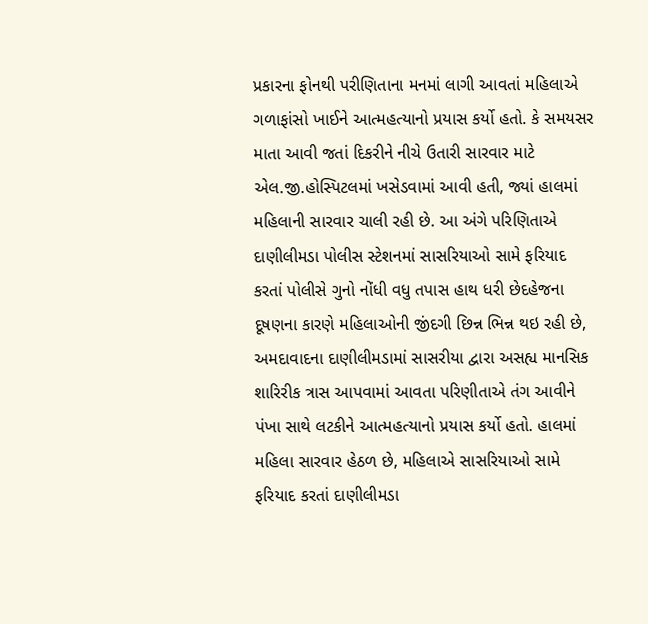પ્રકારના ફોનથી પરીણિતાના મનમાં લાગી આવતાં મહિલાએ ગળાફાંસો ખાઈને આત્મહત્યાનો પ્રયાસ કર્યો હતો. કે સમયસર માતા આવી જતાં દિકરીને નીચે ઉતારી સારવાર માટે એલ.જી.હોસ્પિટલમાં ખસેડવામાં આવી હતી, જ્યાં હાલમાં મહિલાની સારવાર ચાલી રહી છે. આ અંગે પરિણિતાએ દાણીલીમડા પોલીસ સ્ટેશનમાં સાસરિયાઓ સામે ફરિયાદ કરતાં પોલીસે ગુનો નોંધી વધુ તપાસ હાથ ધરી છેદહેજના દૂષણના કારણે મહિલાઓની જીંદગી છિન્ન ભિન્ન થઇ રહી છે, અમદાવાદના દાણીલીમડામાં સાસરીયા દ્વારા અસહ્ય માનસિક શારિરીક ત્રાસ આપવામાં આવતા પરિણીતાએ તંગ આવીને પંખા સાથે લટકીને આત્મહત્યાનો પ્રયાસ કર્યો હતો. હાલમાં મહિલા સારવાર હેઠળ છે, મહિલાએ સાસરિયાઓ સામે ફરિયાદ કરતાં દાણીલીમડા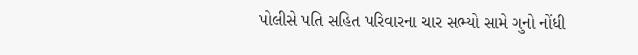પોલીસે પતિ સહિત પરિવારના ચાર સભ્યો સામે ગુનો નોંધી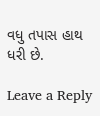વધુ તપાસ હાથ ધરી છે.

Leave a Reply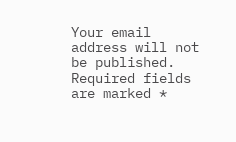Your email address will not be published. Required fields are marked *